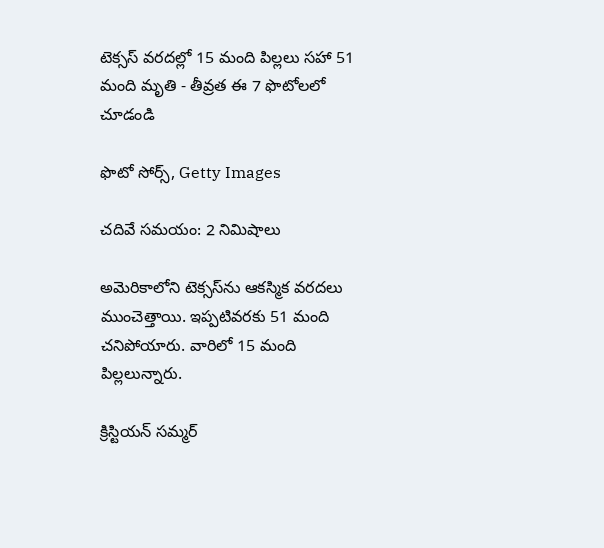టెక్సస్ వరదల్లో 15 మంది పిల్లలు సహా 51 మంది మృతి - తీవ్రత ఈ 7 ఫొటోలలో చూడండి

ఫొటో సోర్స్, Getty Images

చదివే సమయం: 2 నిమిషాలు

అమెరికాలోని టెక్సస్‌ను ఆకస్మిక వరదలు ముంచెత్తాయి. ఇప్పటివరకు 51 మంది చనిపోయారు. వారిలో 15 మంది పిల్లలున్నారు.

క్రిస్టియన్ సమ్మర్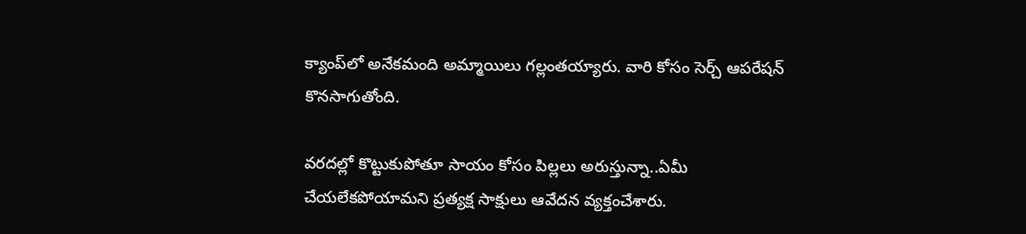క్యాంప్‌లో అనేకమంది అమ్మాయిలు గల్లంతయ్యారు. వారి కోసం సెర్చ్ ఆపరేషన్ కొనసాగుతోంది.

వరదల్లో కొట్టుకుపోతూ సాయం కోసం పిల్లలు అరుస్తున్నా..ఏమీ చేయలేకపోయామని ప్రత్యక్ష సాక్షులు ఆవేదన వ్యక్తంచేశారు.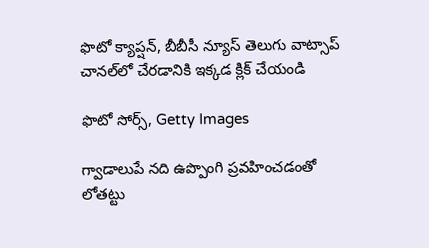ఫొటో క్యాప్షన్, బీబీసీ న్యూస్ తెలుగు వాట్సాప్ చానల్‌లో చేరడానికి ఇక్కడ క్లిక్ చేయండి

ఫొటో సోర్స్, Getty Images

గ్వాడాలుపే నది ఉప్పొంగి ప్రవహించడంతో లోతట్టు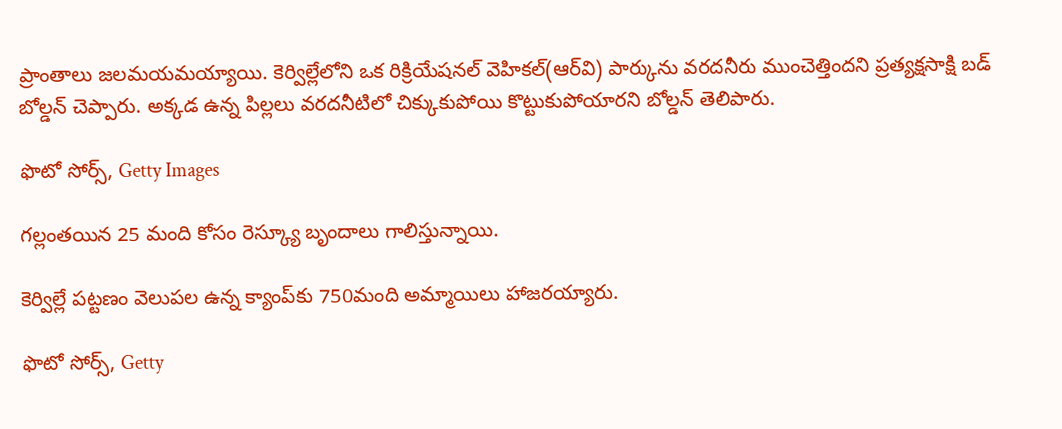ప్రాంతాలు జలమయమయ్యాయి. కెర్విల్లేలోని ఒక రిక్రియేషనల్ వెహికల్(ఆర్‌వి) పార్కును వరదనీరు ముంచెత్తిందని ప్రత్యక్షసాక్షి బడ్ బోల్డన్ చెప్పారు. అక్కడ ఉన్న పిల్లలు వరదనీటిలో చిక్కుకుపోయి కొట్టుకుపోయారని బోల్డన్ తెలిపారు.

ఫొటో సోర్స్, Getty Images

గల్లంతయిన 25 మంది కోసం రెస్క్యూ బృందాలు గాలిస్తున్నాయి.

కెర్విల్లే పట్టణం వెలుపల ఉన్న క్యాంప్‌కు 750మంది అమ్మాయిలు హాజరయ్యారు.

ఫొటో సోర్స్, Getty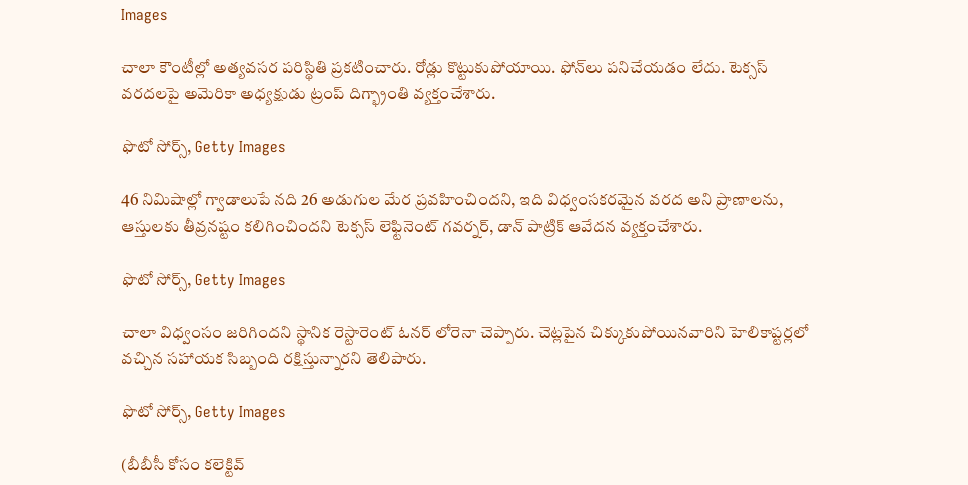Images

చాలా కౌంటీల్లో అత్యవసర పరిస్థితి ప్రకటించారు. రోడ్లు కొట్టుకుపోయాయి. ఫోన్‌లు పనిచేయడం లేదు. టెక్సస్ వరదలపై అమెరికా అధ్యక్షుడు ట్రంప్ దిగ్భ్రాంతి వ్యక్తంచేశారు.

ఫొటో సోర్స్, Getty Images

46 నిమిషాల్లో గ్వాడాలుపే నది 26 అడుగుల మేర ప్రవహించిందని, ఇది విధ్వంసకరమైన వరద అని ప్రాణాలను, ఆస్తులకు తీవ్రనష్టం కలిగించిందని టెక్సస్ లెఫ్టినెంట్ గవర్నర్, డాన్ పాట్రిక్ ఆవేదన వ్యక్తంచేశారు.

ఫొటో సోర్స్, Getty Images

చాలా విధ్వంసం జరిగిందని స్థానిక రెస్టారెంట్ ఓనర్ లోరెనా చెప్పారు. చెట్లపైన చిక్కుకుపోయినవారిని హెలికాప్టర్లలో వచ్చిన సహాయక సిబ్బంది రక్షిస్తున్నారని తెలిపారు.

ఫొటో సోర్స్, Getty Images

(బీబీసీ కోసం కలెక్టివ్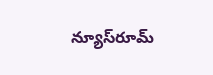న్యూస్‌రూమ్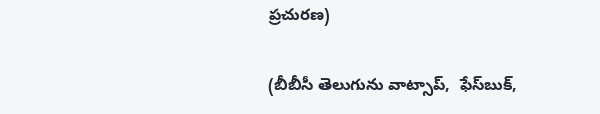ప్రచురణ)

(బీబీసీ తెలుగును వాట్సాప్‌,  ఫేస్‌బుక్,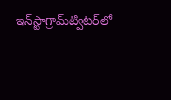ఇన్‌స్టాగ్రామ్‌ట్విటర్‌లో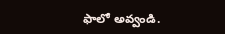ఫాలో అవ్వండి.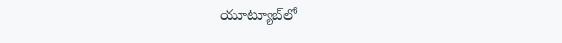యూట్యూబ్‌లో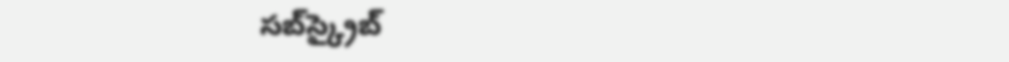సబ్‌స్క్రైబ్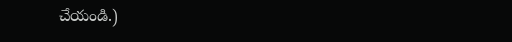చేయండి.)